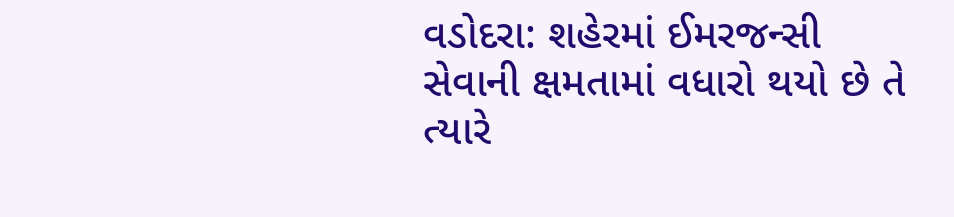વડોદરા: શહેરમાં ઈમરજન્સી સેવાની ક્ષમતામાં વધારો થયો છે તે ત્યારે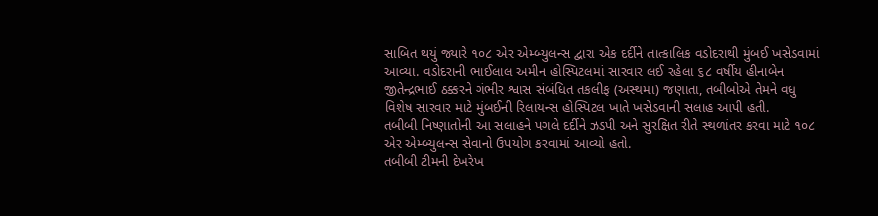સાબિત થયું જ્યારે ૧૦૮ એર એમ્બ્યુલન્સ દ્વારા એક દર્દીને તાત્કાલિક વડોદરાથી મુંબઈ ખસેડવામાં આવ્યા. વડોદરાની ભાઈલાલ અમીન હોસ્પિટલમાં સારવાર લઈ રહેલા ૬૮ વર્ષીય હીનાબેન જીતેન્દ્રભાઈ ઠક્કરને ગંભીર શ્વાસ સંબંધિત તકલીફ (અસ્થમા) જણાતા, તબીબોએ તેમને વધુ વિશેષ સારવાર માટે મુંબઈની રિલાયન્સ હોસ્પિટલ ખાતે ખસેડવાની સલાહ આપી હતી.
તબીબી નિષ્ણાતોની આ સલાહને પગલે દર્દીને ઝડપી અને સુરક્ષિત રીતે સ્થળાંતર કરવા માટે ૧૦૮ એર એમ્બ્યુલન્સ સેવાનો ઉપયોગ કરવામાં આવ્યો હતો.
તબીબી ટીમની દેખરેખ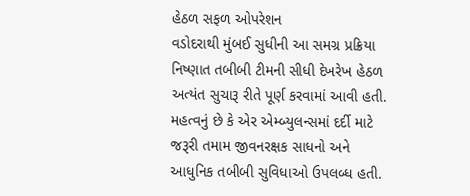હેઠળ સફળ ઓપરેશન
વડોદરાથી મુંબઈ સુધીની આ સમગ્ર પ્રક્રિયા નિષ્ણાત તબીબી ટીમની સીધી દેખરેખ હેઠળ અત્યંત સુચારૂ રીતે પૂર્ણ કરવામાં આવી હતી. મહત્વનું છે કે એર એમ્બ્યુલન્સમાં દર્દી માટે જરૂરી તમામ જીવનરક્ષક સાધનો અને આધુનિક તબીબી સુવિધાઓ ઉપલબ્ધ હતી.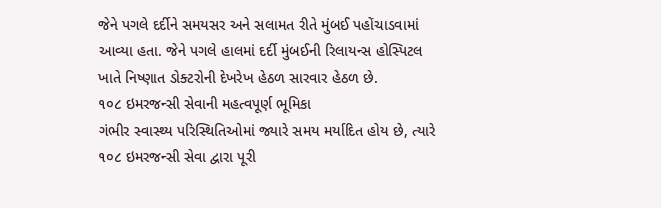જેને પગલે દર્દીને સમયસર અને સલામત રીતે મુંબઈ પહોંચાડવામાં આવ્યા હતા. જેને પગલે હાલમાં દર્દી મુંબઈની રિલાયન્સ હોસ્પિટલ ખાતે નિષ્ણાત ડોક્ટરોની દેખરેખ હેઠળ સારવાર હેઠળ છે.
૧૦૮ ઇમરજન્સી સેવાની મહત્વપૂર્ણ ભૂમિકા
ગંભીર સ્વાસ્થ્ય પરિસ્થિતિઓમાં જ્યારે સમય મર્યાદિત હોય છે, ત્યારે ૧૦૮ ઇમરજન્સી સેવા દ્વારા પૂરી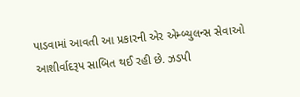પાડવામાં આવતી આ પ્રકારની એર એમ્બ્યુલન્સ સેવાઓ આશીર્વાદરૂપ સાબિત થઈ રહી છે. ઝડપી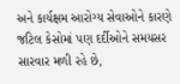અને કાર્યક્ષમ આરોગ્ય સેવાઓને કારણે જટિલ કેસોમાં પણ દર્દીઓને સમયસર સારવાર મળી રહે છે,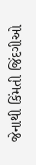જેનાથી કિંમતી જિંદગીઓ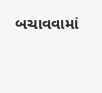બચાવવામાં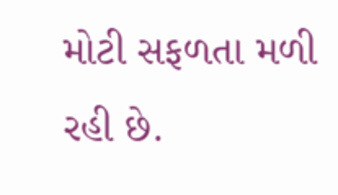મોટી સફળતા મળી રહી છે.